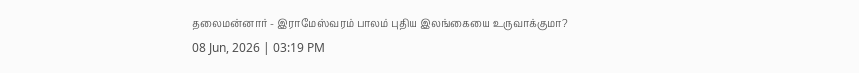தலைமன்னார் - இராமேஸ்வரம் பாலம் புதிய இலங்கையை உருவாக்குமா?
08 Jun, 2026 | 03:19 PM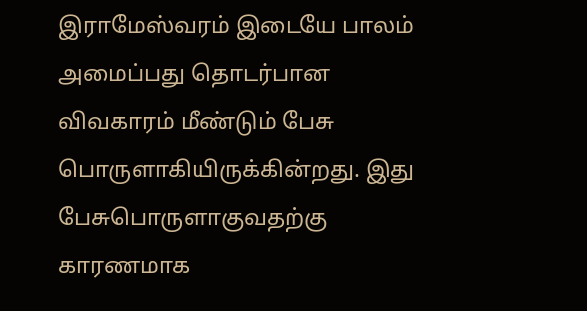இராமேஸ்வரம் இடையே பாலம் அமைப்பது தொடர்பான விவகாரம் மீண்டும் பேசு பொருளாகியிருக்கின்றது. இது பேசுபொருளாகுவதற்கு காரணமாக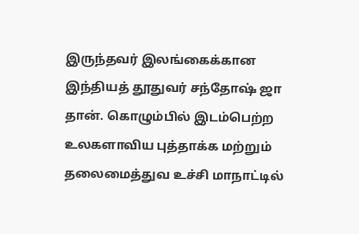இருந்தவர் இலங்கைக்கான இந்தியத் தூதுவர் சந்தோஷ் ஜா தான். கொழும்பில் இடம்பெற்ற உலகளாவிய புத்தாக்க மற்றும் தலைமைத்துவ உச்சி மாநாட்டில்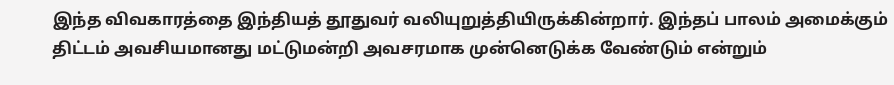இந்த விவகாரத்தை இந்தியத் தூதுவர் வலியுறுத்தியிருக்கின்றார். இந்தப் பாலம் அமைக்கும் திட்டம் அவசியமானது மட்டுமன்றி அவசரமாக முன்னெடுக்க வேண்டும் என்றும்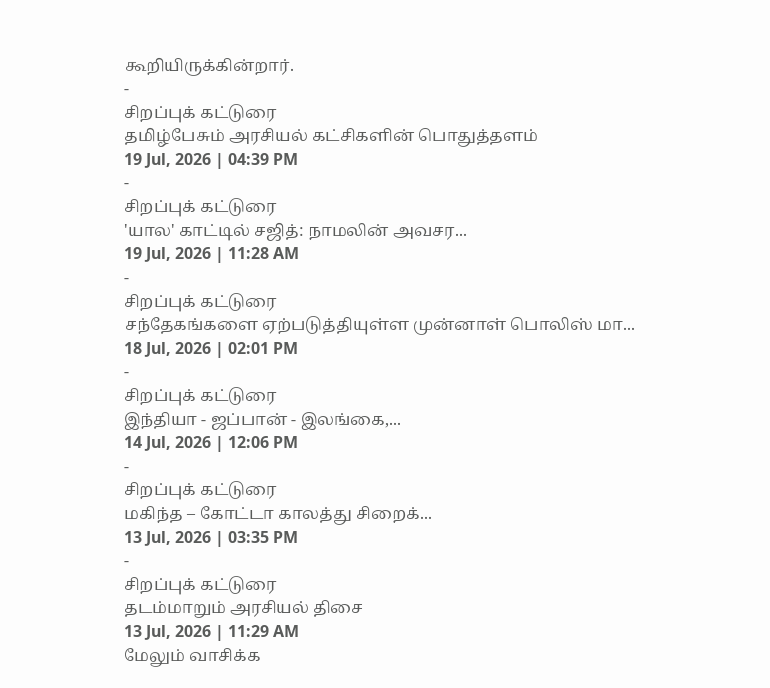கூறியிருக்கின்றார்.
-
சிறப்புக் கட்டுரை
தமிழ்பேசும் அரசியல் கட்சிகளின் பொதுத்தளம்
19 Jul, 2026 | 04:39 PM
-
சிறப்புக் கட்டுரை
'யால' காட்டில் சஜித்: நாமலின் அவசர...
19 Jul, 2026 | 11:28 AM
-
சிறப்புக் கட்டுரை
சந்தேகங்களை ஏற்படுத்தியுள்ள முன்னாள் பொலிஸ் மா...
18 Jul, 2026 | 02:01 PM
-
சிறப்புக் கட்டுரை
இந்தியா - ஜப்பான் - இலங்கை,...
14 Jul, 2026 | 12:06 PM
-
சிறப்புக் கட்டுரை
மகிந்த – கோட்டா காலத்து சிறைக்...
13 Jul, 2026 | 03:35 PM
-
சிறப்புக் கட்டுரை
தடம்மாறும் அரசியல் திசை
13 Jul, 2026 | 11:29 AM
மேலும் வாசிக்க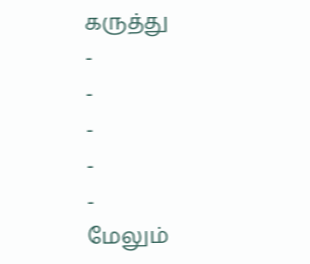கருத்து
-
-
-
-
-
மேலும்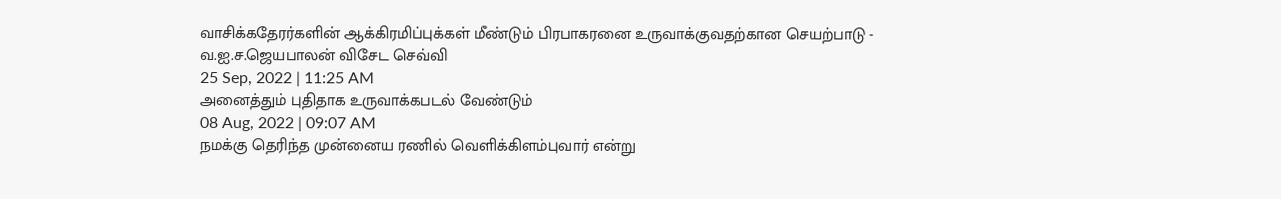வாசிக்கதேரர்களின் ஆக்கிரமிப்புக்கள் மீண்டும் பிரபாகரனை உருவாக்குவதற்கான செயற்பாடு - வ.ஐ.ச.ஜெயபாலன் விசேட செவ்வி
25 Sep, 2022 | 11:25 AM
அனைத்தும் புதிதாக உருவாக்கபடல் வேண்டும்
08 Aug, 2022 | 09:07 AM
நமக்கு தெரிந்த முன்னைய ரணில் வெளிக்கிளம்புவார் என்று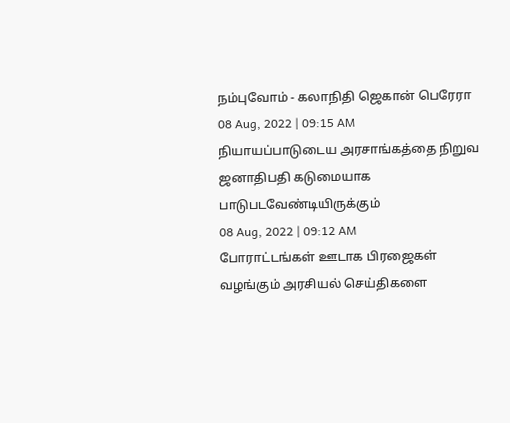நம்புவோம் - கலாநிதி ஜெகான் பெரேரா
08 Aug, 2022 | 09:15 AM
நியாயப்பாடுடைய அரசாங்கத்தை நிறுவ ஜனாதிபதி கடுமையாக பாடுபடவேண்டியிருக்கும்
08 Aug, 2022 | 09:12 AM
போராட்டங்கள் ஊடாக பிரஜைகள் வழங்கும் அரசியல் செய்திகளை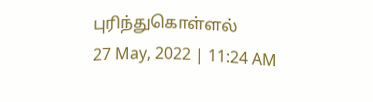புரிந்துகொள்ளல்
27 May, 2022 | 11:24 AM